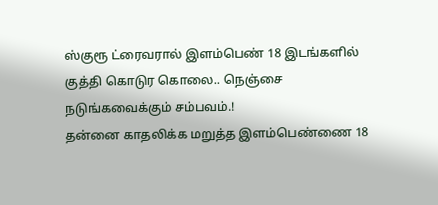ஸ்குரூ ட்ரைவரால் இளம்பெண் 18 இடங்களில் குத்தி கொடுர கொலை.. நெஞ்சை நடுங்கவைக்கும் சம்பவம்.!
தன்னை காதலிக்க மறுத்த இளம்பெண்ணை 18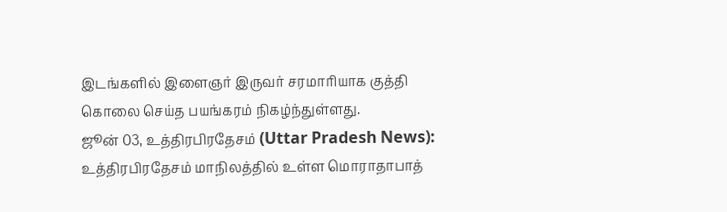இடங்களில் இளைஞர் இருவர் சரமாரியாக குத்தி கொலை செய்த பயங்கரம் நிகழ்ந்துள்ளது.
ஜூன் 03, உத்திரபிரதேசம் (Uttar Pradesh News): உத்திரபிரதேசம் மாநிலத்தில் உள்ள மொராதாபாத்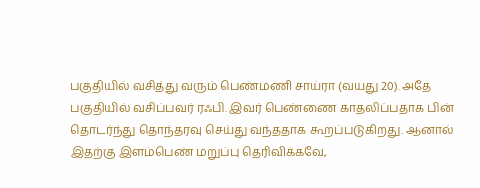பகுதியில் வசித்து வரும் பெண்மணி சாய்ரா (வயது 20). அதே பகுதியில் வசிப்பவர் ரஃபி. இவர் பெண்ணை காதலிப்பதாக பின் தொடர்ந்து தொந்தரவு செய்து வந்ததாக கூறப்படுகிறது. ஆனால் இதற்கு இளம்பெண் மறுப்பு தெரிவிக்கவே,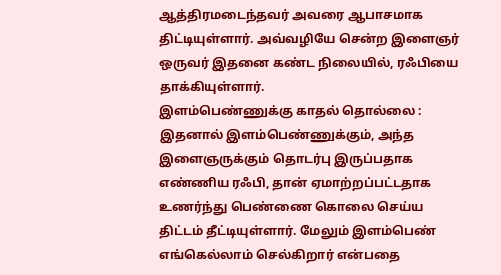ஆத்திரமடைந்தவர் அவரை ஆபாசமாக திட்டியுள்ளார். அவ்வழியே சென்ற இளைஞர் ஒருவர் இதனை கண்ட நிலையில், ரஃபியை தாக்கியுள்ளார்.
இளம்பெண்ணுக்கு காதல் தொல்லை :
இதனால் இளம்பெண்ணுக்கும், அந்த இளைஞருக்கும் தொடர்பு இருப்பதாக எண்ணிய ரஃபி, தான் ஏமாற்றப்பட்டதாக உணர்ந்து பெண்ணை கொலை செய்ய திட்டம் தீட்டியுள்ளார். மேலும் இளம்பெண் எங்கெல்லாம் செல்கிறார் என்பதை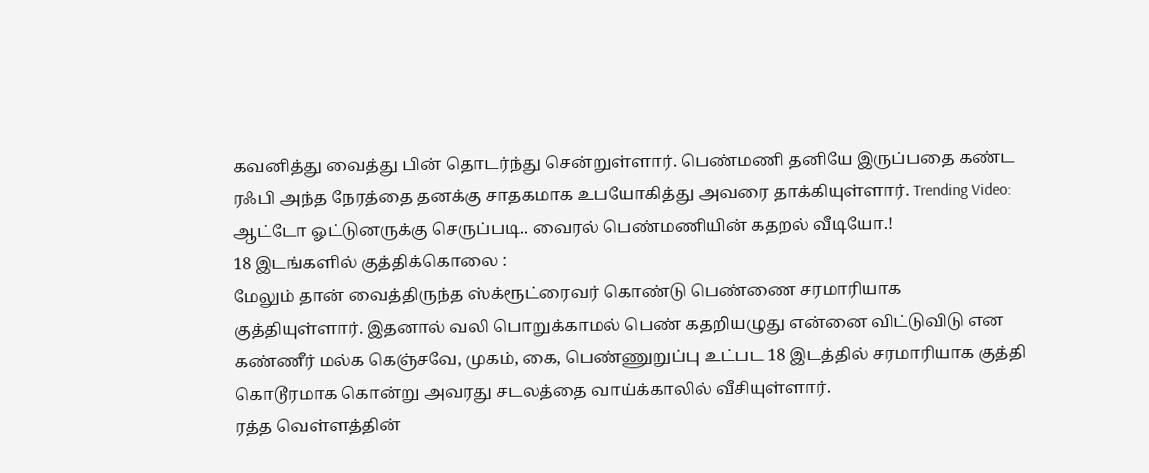கவனித்து வைத்து பின் தொடர்ந்து சென்றுள்ளார். பெண்மணி தனியே இருப்பதை கண்ட ரஃபி அந்த நேரத்தை தனக்கு சாதகமாக உபயோகித்து அவரை தாக்கியுள்ளார். Trending Video: ஆட்டோ ஓட்டுனருக்கு செருப்படி.. வைரல் பெண்மணியின் கதறல் வீடியோ.!
18 இடங்களில் குத்திக்கொலை :
மேலும் தான் வைத்திருந்த ஸ்க்ரூட்ரைவர் கொண்டு பெண்ணை சரமாரியாக குத்தியுள்ளார். இதனால் வலி பொறுக்காமல் பெண் கதறியழுது என்னை விட்டுவிடு என கண்ணீர் மல்க கெஞ்சவே, முகம், கை, பெண்ணுறுப்பு உட்பட 18 இடத்தில் சரமாரியாக குத்தி கொடூரமாக கொன்று அவரது சடலத்தை வாய்க்காலில் வீசியுள்ளார்.
ரத்த வெள்ளத்தின்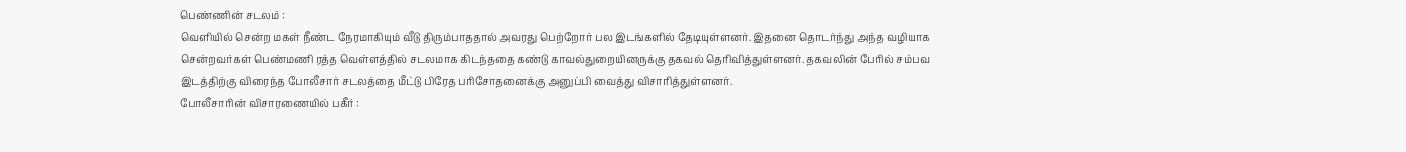பெண்ணின் சடலம் :
வெளியில் சென்ற மகள் நீண்ட நேரமாகியும் வீடு திரும்பாததால் அவரது பெற்றோர் பல இடங்களில் தேடியுள்ளனர். இதனை தொடர்ந்து அந்த வழியாக சென்றவர்கள் பெண்மணி ரத்த வெள்ளத்தில் சடலமாக கிடந்ததை கண்டு காவல்துறையினருக்கு தகவல் தெரிவித்துள்ளனர். தகவலின் பேரில் சம்பவ இடத்திற்கு விரைந்த போலீசார் சடலத்தை மீட்டு பிரேத பரிசோதனைக்கு அனுப்பி வைத்து விசாரித்துள்ளனர்.
போலீசாரின் விசாரணையில் பகீர் :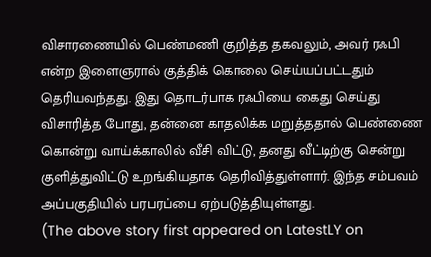விசாரணையில் பெண்மணி குறித்த தகவலும், அவர் ரஃபி என்ற இளைஞரால் குத்திக் கொலை செய்யப்பட்டதும் தெரியவந்தது. இது தொடர்பாக ரஃபியை கைது செய்து விசாரித்த போது, தன்னை காதலிக்க மறுத்ததால் பெண்ணை கொன்று வாய்க்காலில் வீசி விட்டு, தனது வீட்டிற்கு சென்று குளித்துவிட்டு உறங்கியதாக தெரிவித்துள்ளார். இந்த சம்பவம் அப்பகுதியில் பரபரப்பை ஏற்படுத்தியுள்ளது.
(The above story first appeared on LatestLY on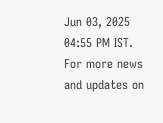Jun 03, 2025 04:55 PM IST. For more news and updates on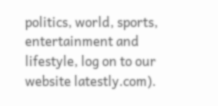politics, world, sports, entertainment and lifestyle, log on to our website latestly.com).